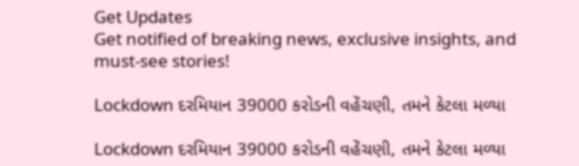Get Updates
Get notified of breaking news, exclusive insights, and must-see stories!

Lockdown દરમિયાન 39000 કરોડની વહેંચણી, તમને કેટલા મળ્યા

Lockdown દરમિયાન 39000 કરોડની વહેંચણી, તમને કેટલા મળ્યા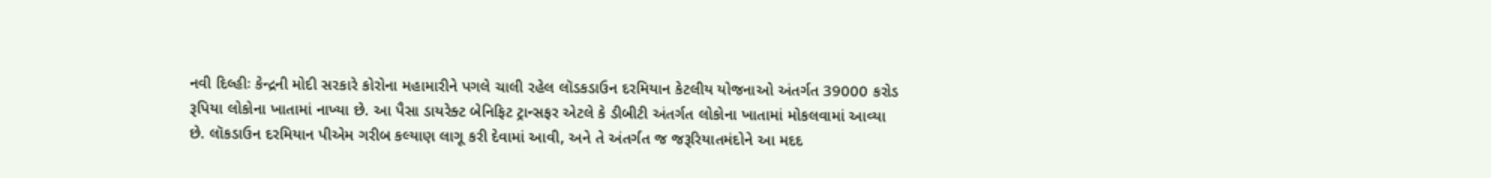નવી દિલ્હીઃ કેન્દ્રની મોદી સરકારે કોરોના મહામારીને પગલે ચાલી રહેલ લૉડકડાઉન દરમિયાન કેટલીય યોજનાઓ અંતર્ગત 39000 કરોડ રૂપિયા લોકોના ખાતામાં નાખ્યા છે. આ પૈસા ડાયરેક્ટ બેનિફિટ ટ્રાન્સફર એટલે કે ડીબીટી અંતર્ગત લોકોના ખાતામાં મોકલવામાં આવ્યા છે. લૉકડાઉન દરમિયાન પીએમ ગરીબ કલ્યાણ લાગૂ કરી દેવામાં આવી, અને તે અંતર્ગત જ જરૂરિયાતમંદોને આ મદદ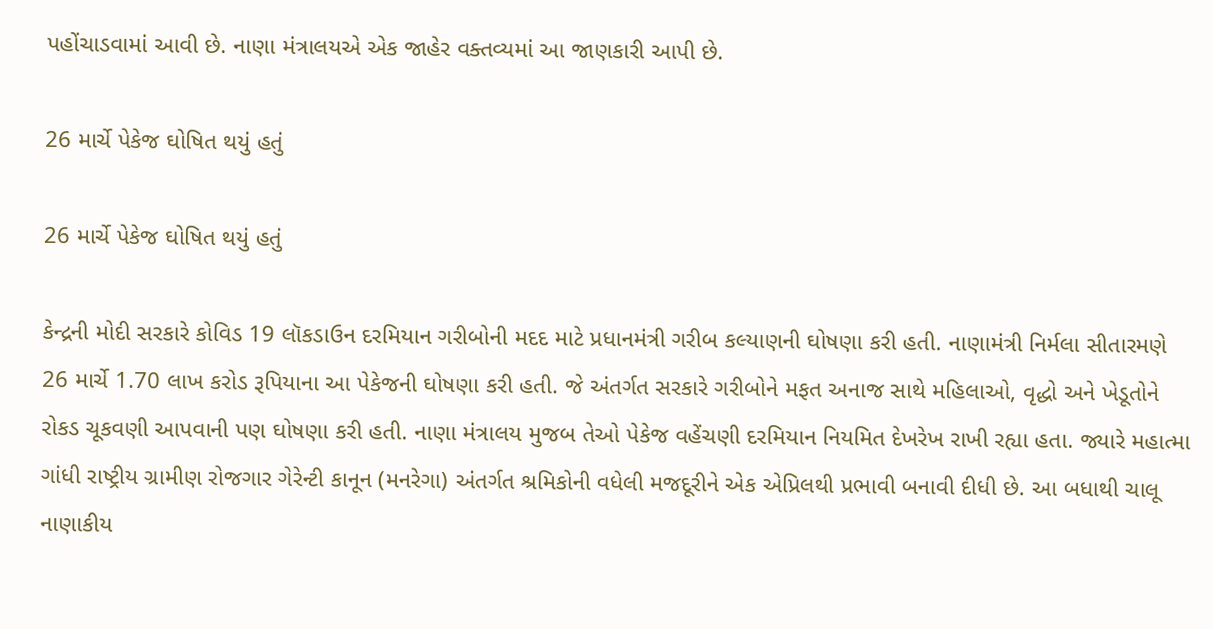પહોંચાડવામાં આવી છે. નાણા મંત્રાલયએ એક જાહેર વક્તવ્યમાં આ જાણકારી આપી છે.

26 માર્ચે પેકેજ ઘોષિત થયું હતું

26 માર્ચે પેકેજ ઘોષિત થયું હતું

કેન્દ્રની મોદી સરકારે કોવિડ 19 લૉકડાઉન દરમિયાન ગરીબોની મદદ માટે પ્રધાનમંત્રી ગરીબ કલ્યાણની ઘોષણા કરી હતી. નાણામંત્રી નિર્મલા સીતારમણે 26 માર્ચે 1.70 લાખ કરોડ રૂપિયાના આ પેકેજની ઘોષણા કરી હતી. જે અંતર્ગત સરકારે ગરીબોને મફત અનાજ સાથે મહિલાઓ, વૃદ્ધો અને ખેડૂતોને રોકડ ચૂકવણી આપવાની પણ ઘોષણા કરી હતી. નાણા મંત્રાલય મુજબ તેઓ પેકેજ વહેંચણી દરમિયાન નિયમિત દેખરેખ રાખી રહ્યા હતા. જ્યારે મહાત્મા ગાંધી રાષ્ટ્રીય ગ્રામીણ રોજગાર ગેરેન્ટી કાનૂન (મનરેગા) અંતર્ગત શ્રમિકોની વધેલી મજદૂરીને એક એપ્રિલથી પ્રભાવી બનાવી દીધી છે. આ બધાથી ચાલૂ નાણાકીય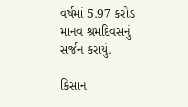વર્ષમાં 5.97 કરોડ માનવ શ્રમદિવસનું સર્જન કરાયું.

કિસાન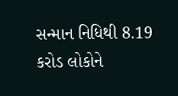સન્માન નિધિથી 8.19 કરોડ લોકોને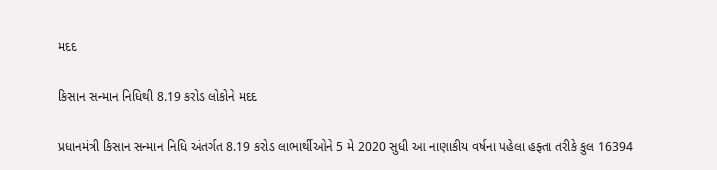મદદ

કિસાન સન્માન નિધિથી 8.19 કરોડ લોકોને મદદ

પ્રધાનમંત્રી કિસાન સન્માન નિધિ અંતર્ગત 8.19 કરોડ લાભાર્થીઓને 5 મે 2020 સુધી આ નાણાકીય વર્ષના પહેલા હફ્તા તરીકે કુલ 16394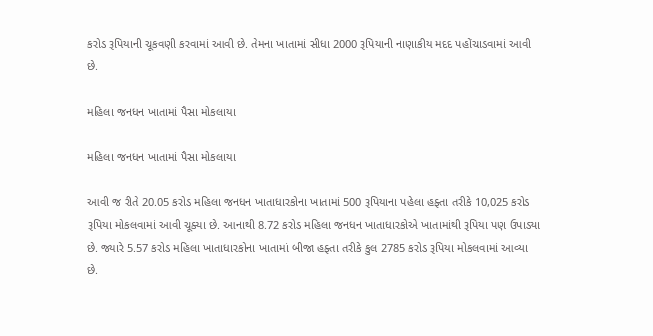કરોડ રૂપિયાની ચૂકવણી કરવામાં આવી છે. તેમના ખાતામાં સીધા 2000 રૂપિયાની નાણાકીય મદદ પહોંચાડવામાં આવી છે.

મહિલા જનધન ખાતામાં પૈસા મોકલાયા

મહિલા જનધન ખાતામાં પૈસા મોકલાયા

આવી જ રીતે 20.05 કરોડ મહિલા જનધન ખાતાધારકોના ખાતામાં 500 રૂપિયાના પહેલા હફ્તા તરીકે 10,025 કરોડ રૂપિયા મોકલવામાં આવી ચૂક્યા છે. આનાથી 8.72 કરોડ મહિલા જનધન ખાતાધારકોએ ખાતામાંથી રૂપિયા પણ ઉપાડ્યા છે. જ્યારે 5.57 કરોડ મહિલા ખાતાધારકોના ખાતામાં બીજા હફ્તા તરીકે કુલ 2785 કરોડ રૂપિયા મોકલવામાં આવ્યા છે.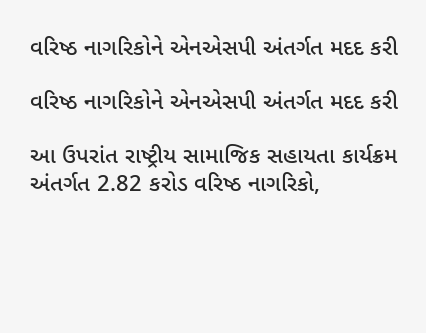વરિષ્ઠ નાગરિકોને એનએસપી અંતર્ગત મદદ કરી

વરિષ્ઠ નાગરિકોને એનએસપી અંતર્ગત મદદ કરી

આ ઉપરાંત રાષ્ટ્રીય સામાજિક સહાયતા કાર્યક્રમ અંતર્ગત 2.82 કરોડ વરિષ્ઠ નાગરિકો,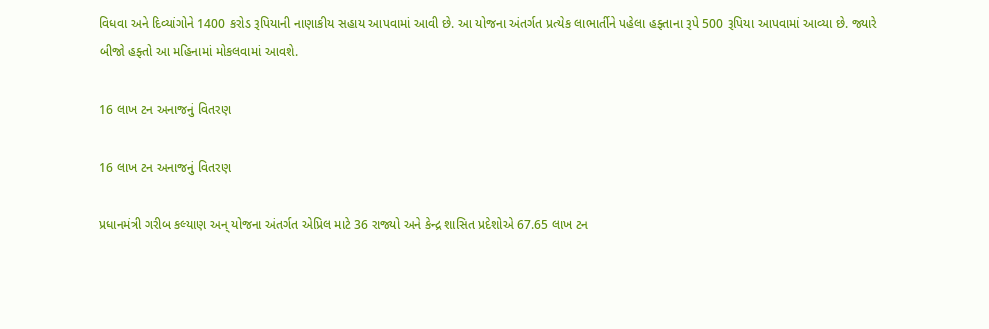વિધવા અને દિવ્યાંગોને 1400 કરોડ રૂપિયાની નાણાકીય સહાય આપવામાં આવી છે. આ યોજના અંતર્ગત પ્રત્યેક લાભાર્તીને પહેલા હફ્તાના રૂપે 500 રૂપિયા આપવામાં આવ્યા છે. જ્યારે બીજો હફ્તો આ મહિનામાં મોકલવામાં આવશે.

16 લાખ ટન અનાજનું વિતરણ

16 લાખ ટન અનાજનું વિતરણ

પ્રધાનમંત્રી ગરીબ કલ્યાણ અન્ યોજના અંતર્ગત એપ્રિલ માટે 36 રાજ્યો અને કેન્દ્ર શાસિત પ્રદેશોએ 67.65 લાખ ટન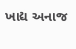ખાદ્ય અનાજ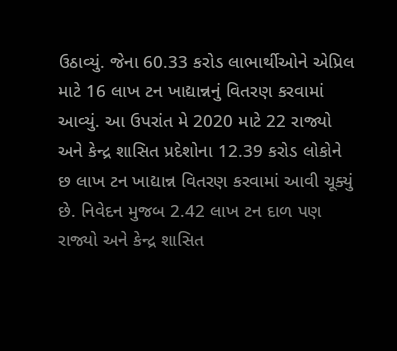ઉઠાવ્યું. જેના 60.33 કરોડ લાભાર્થીઓને એપ્રિલ માટે 16 લાખ ટન ખાદ્યાન્નનું વિતરણ કરવામાં આવ્યું. આ ઉપરાંત મે 2020 માટે 22 રાજ્યો અને કેન્દ્ર શાસિત પ્રદેશોના 12.39 કરોડ લોકોને છ લાખ ટન ખાદ્યાન્ન વિતરણ કરવામાં આવી ચૂક્યું છે. નિવેદન મુજબ 2.42 લાખ ટન દાળ પણ રાજ્યો અને કેન્દ્ર શાસિત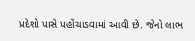પ્રદેશો પાસે પહોંચાડવામાં આવી છે. જેનો લાભ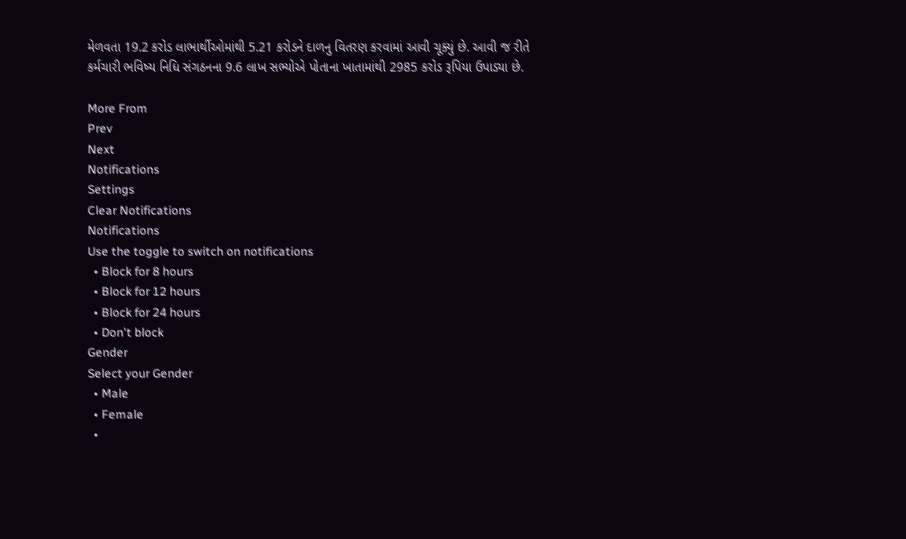મેળવતા 19.2 કરોડ લાભાર્થીઓમાંથી 5.21 કરોડને દાળનુ વિતરણ કરવામાં આવી ચૂક્યું છે. આવી જ રીતે કર્મચારી ભવિષ્ય નિધિ સંગઠનના 9.6 લાખ સભ્યોએ પોતાના ખાતામાંથી 2985 કરોડ રૂપિયા ઉપાડ્યા છે.

More From
Prev
Next
Notifications
Settings
Clear Notifications
Notifications
Use the toggle to switch on notifications
  • Block for 8 hours
  • Block for 12 hours
  • Block for 24 hours
  • Don't block
Gender
Select your Gender
  • Male
  • Female
  •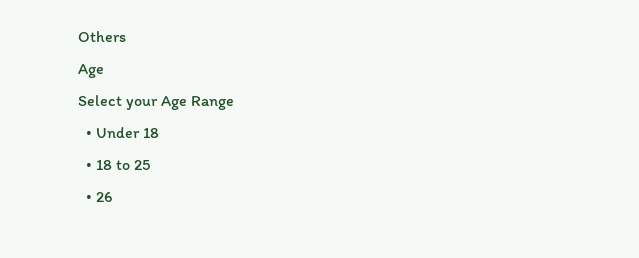Others
Age
Select your Age Range
  • Under 18
  • 18 to 25
  • 26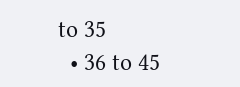to 35
  • 36 to 45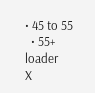• 45 to 55
  • 55+
loader
X